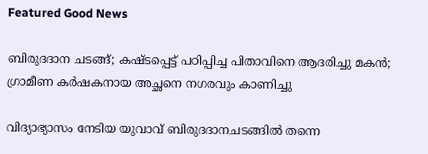Featured Good News

ബിരുദദാന ചടങ്ങ്; കഷ്ടപ്പെട്ട് പഠിപ്പിച്ച പിതാവിനെ ആദരിച്ചു മകന്‍; ഗ്രാമീണ കര്‍ഷകനായ അച്ഛനെ നഗരവും കാണിച്ചു

വിദ്യാഭ്യാസം നേടിയ യുവാവ് ബിരുദദാനചടങ്ങില്‍ തന്നെ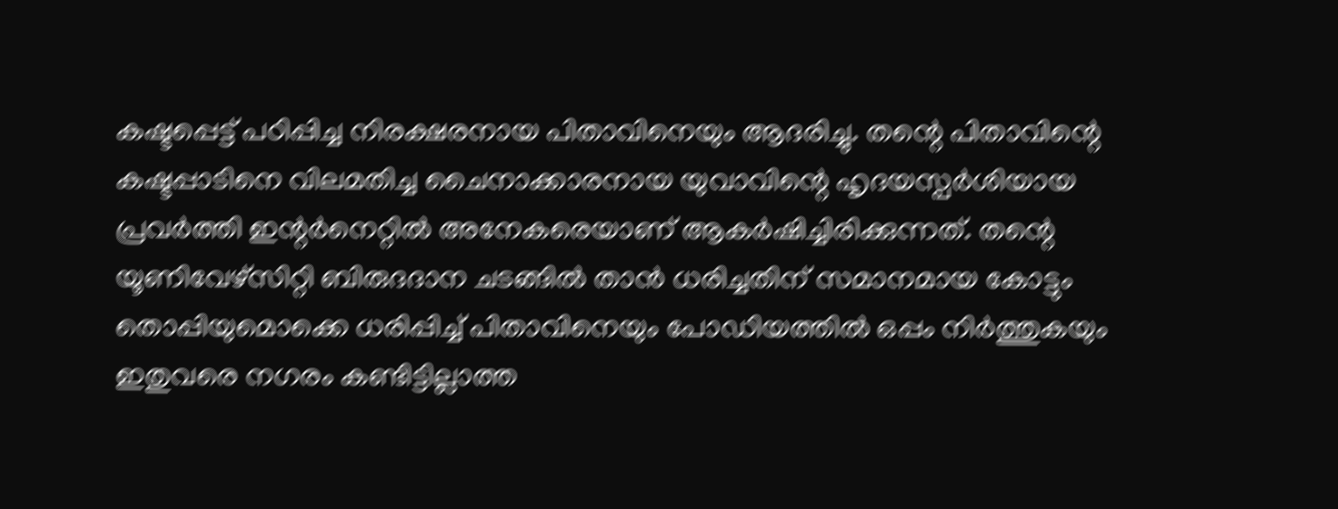കഷ്ടപ്പെട്ട് പഠിപ്പിച്ച നിരക്ഷരനായ പിതാവിനെയും ആദരിച്ചു. തന്റെ പിതാവിന്റെ കഷ്ടപ്പാടിനെ വിലമതിച്ച ചൈനാക്കാരനായ യുവാവിന്റെ ഹൃദയസ്പര്‍ശിയായ പ്രവര്‍ത്തി ഇന്റര്‍നെറ്റില്‍ അനേകരെയാണ് ആകര്‍ഷിച്ചിരിക്കുന്നത്. തന്റെ യൂണിവേഴ്‌സിറ്റി ബിരുദദാന ചടങ്ങില്‍ താന്‍ ധരിച്ചതിന് സമാനമായ കോട്ടും തൊപ്പിയുമൊക്കെ ധരിപ്പിച്ച് പിതാവിനെയും പോഡിയത്തില്‍ ഒപ്പം നിര്‍ത്തുകയും ഇതുവരെ നഗരം കണ്ടിട്ടില്ലാത്ത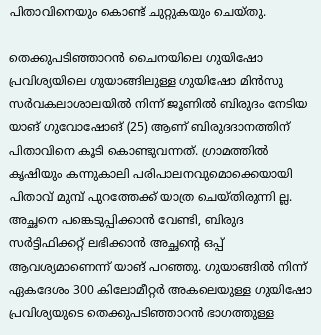പിതാവിനെയും കൊണ്ട് ചുറ്റുകയും ചെയ്തു.

തെക്കുപടിഞ്ഞാറന്‍ ചൈനയിലെ ഗുയിഷോ പ്രവിശ്യയിലെ ഗുയാങ്ങിലുള്ള ഗുയിഷോ മിന്‍സു സര്‍വകലാശാലയില്‍ നിന്ന് ജൂണില്‍ ബിരുദം നേടിയ യാങ് ഗുവോഷോങ് (25) ആണ് ബിരുദദാനത്തിന് പിതാവിനെ കൂടി കൊണ്ടുവന്നത്. ഗ്രാമത്തില്‍ കൃഷിയും കന്നുകാലി പരിപാലനവുമൊക്കെയായി പിതാവ് മുമ്പ് പുറത്തേക്ക് യാത്ര ചെയ്തിരുന്നി ല്ല. അച്ഛനെ പങ്കെടുപ്പിക്കാന്‍ വേണ്ടി, ബിരുദ സര്‍ട്ടിഫിക്കറ്റ് ലഭിക്കാന്‍ അച്ഛന്റെ ഒപ്പ് ആവശ്യമാണെന്ന് യാങ് പറഞ്ഞു. ഗുയാങ്ങില്‍ നിന്ന് ഏകദേശം 300 കിലോമീറ്റര്‍ അകലെയുള്ള ഗുയിഷോ പ്രവിശ്യയുടെ തെക്കുപടിഞ്ഞാറന്‍ ഭാഗത്തുള്ള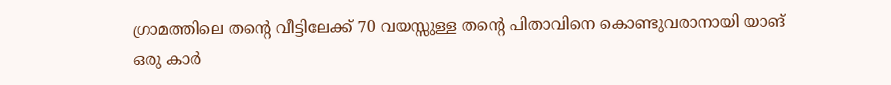ഗ്രാമത്തിലെ തന്റെ വീട്ടിലേക്ക് 70 വയസ്സുള്ള തന്റെ പിതാവിനെ കൊണ്ടുവരാനായി യാങ് ഒരു കാര്‍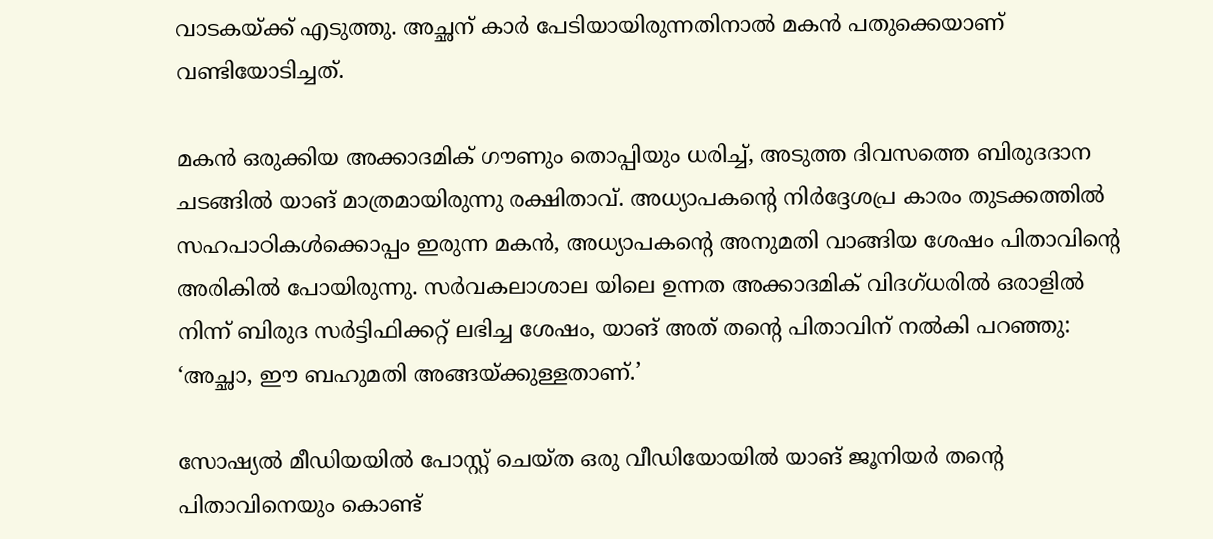വാടകയ്ക്ക് എടുത്തു. അച്ഛന് കാര്‍ പേടിയായിരുന്നതിനാല്‍ മകന്‍ പതുക്കെയാണ് വണ്ടിയോടിച്ചത്.

മകന്‍ ഒരുക്കിയ അക്കാദമിക് ഗൗണും തൊപ്പിയും ധരിച്ച്, അടുത്ത ദിവസത്തെ ബിരുദദാന ചടങ്ങില്‍ യാങ് മാത്രമായിരുന്നു രക്ഷിതാവ്. അധ്യാപകന്റെ നിര്‍ദ്ദേശപ്ര കാരം തുടക്കത്തില്‍ സഹപാഠികള്‍ക്കൊപ്പം ഇരുന്ന മകന്‍, അധ്യാപകന്റെ അനുമതി വാങ്ങിയ ശേഷം പിതാവിന്റെ അരികില്‍ പോയിരുന്നു. സര്‍വകലാശാല യിലെ ഉന്നത അക്കാദമിക് വിദഗ്ധരില്‍ ഒരാളില്‍ നിന്ന് ബിരുദ സര്‍ട്ടിഫിക്കറ്റ് ലഭിച്ച ശേഷം, യാങ് അത് തന്റെ പിതാവിന് നല്‍കി പറഞ്ഞു: ‘അച്ഛാ, ഈ ബഹുമതി അങ്ങയ്ക്കുള്ളതാണ്.’

സോഷ്യല്‍ മീഡിയയില്‍ പോസ്റ്റ് ചെയ്ത ഒരു വീഡിയോയില്‍ യാങ് ജൂനിയര്‍ തന്റെ പിതാവിനെയും കൊണ്ട്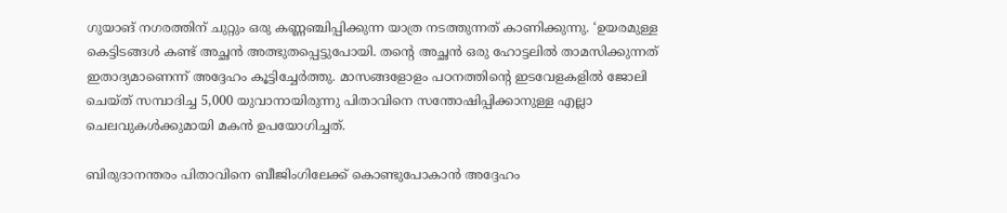ഗുയാങ് നഗരത്തിന് ചുറ്റും ഒരു കണ്ണഞ്ചിപ്പിക്കുന്ന യാത്ര നടത്തുന്നത് കാണിക്കുന്നു. ‘ഉയരമുള്ള കെട്ടിടങ്ങള്‍ കണ്ട് അച്ഛന്‍ അത്ഭുതപ്പെട്ടുപോയി. തന്റെ അച്ഛന്‍ ഒരു ഹോട്ടലില്‍ താമസിക്കുന്നത് ഇതാദ്യമാണെന്ന് അദ്ദേഹം കൂട്ടിച്ചേര്‍ത്തു. മാസങ്ങളോളം പഠനത്തിന്റെ ഇടവേളകളില്‍ ജോലി ചെയ്ത് സമ്പാദിച്ച 5,000 യുവാനായിരുന്നു പിതാവിനെ സന്തോഷിപ്പിക്കാനുള്ള എല്ലാ ചെലവുകള്‍ക്കുമായി മകന്‍ ഉപയോഗിച്ചത്.

ബിരുദാനന്തരം പിതാവിനെ ബീജിംഗിലേക്ക് കൊണ്ടുപോകാന്‍ അദ്ദേഹം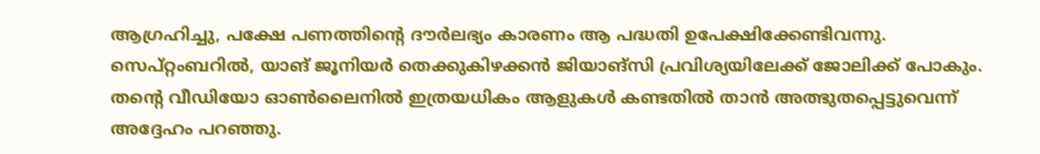ആഗ്രഹിച്ചു, പക്ഷേ പണത്തിന്റെ ദൗര്‍ലഭ്യം കാരണം ആ പദ്ധതി ഉപേക്ഷിക്കേണ്ടിവന്നു. സെപ്റ്റംബറില്‍, യാങ് ജൂനിയര്‍ തെക്കുകിഴക്കന്‍ ജിയാങ്സി പ്രവിശ്യയിലേക്ക് ജോലിക്ക് പോകും. തന്റെ വീഡിയോ ഓണ്‍ലൈനില്‍ ഇത്രയധികം ആളുകള്‍ കണ്ടതില്‍ താന്‍ അത്ഭുതപ്പെട്ടുവെന്ന് അദ്ദേഹം പറഞ്ഞു.